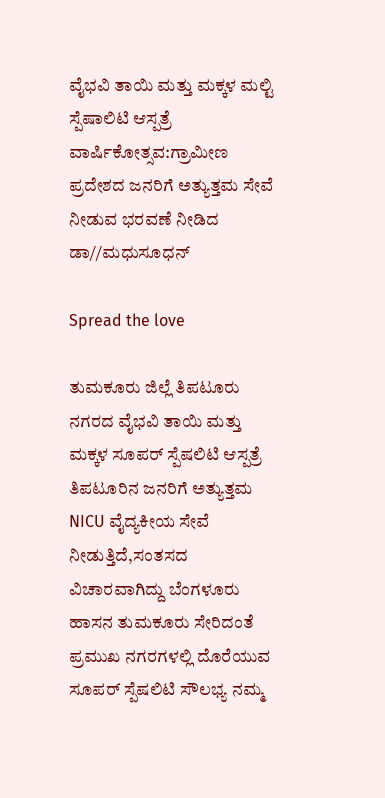ವೈಭವಿ ತಾಯಿ ಮತ್ತು ಮಕ್ಕಳ ಮಲ್ಟಿ ಸ್ಪೆಷಾಲಿಟಿ ಆಸ್ಪತ್ರೆ ವಾರ್ಷಿಕೋತ್ಸವ:ಗ್ರಾಮೀಣ ಪ್ರದೇಶದ ಜನರಿಗೆ ಅತ್ಯುತ್ತಮ ಸೇವೆ ನೀಡುವ ಭರವಣೆ ನೀಡಿದ ಡಾ//ಮಧುಸೂಧನ್

Spread the love

ತುಮಕೂರು ಜಿಲ್ಲೆ ತಿಪಟೂರು ನಗರದ ವೈಭವಿ ತಾಯಿ ಮತ್ತು ಮಕ್ಕಳ ಸೂಪರ್ ಸ್ಪೆಷಲಿಟಿ ಆಸ್ಪತ್ರೆ ತಿಪಟೂರಿನ ಜನರಿಗೆ ಅತ್ಯುತ್ತಮ NICU ವೈದ್ಯಕೀಯ ಸೇವೆ ನೀಡುತ್ತಿದೆ,ಸಂತಸದ ವಿಚಾರವಾಗಿದ್ದು ಬೆಂಗಳೂರು ಹಾಸನ ತುಮಕೂರು ಸೇರಿದಂತೆ ಪ್ರಮುಖ ನಗರಗಳಲ್ಲಿ ದೊರೆಯುವ ಸೂಪರ್ ಸ್ಪೆಷಲಿಟಿ ಸೌಲಭ್ಯ ನಮ್ಮ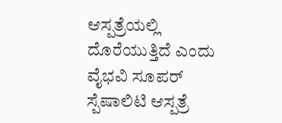ಆಸ್ಪತ್ರೆಯಲ್ಲಿ ದೊರೆಯುತ್ತಿದೆ ಎಂದು ವೈಭವಿ ಸೂಪರ್ ಸ್ಪೆಷಾಲಿಟಿ ಆಸ್ಪತ್ರೆ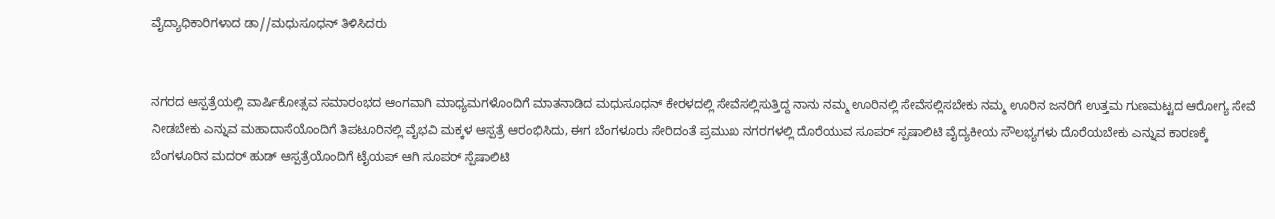ವೈದ್ಯಾಧಿಕಾರಿಗಳಾದ ಡಾ//ಮಧುಸೂಧನ್ ತಿಳಿಸಿದರು


ನಗರದ ಆಸ್ಪತ್ರೆಯಲ್ಲಿ ವಾರ್ಷಿಕೋತ್ಸವ ಸಮಾರಂಭದ ಆಂಗವಾಗಿ ಮಾಧ್ಯಮಗಳೊಂದಿಗೆ ಮಾತನಾಡಿದ ಮಧುಸೂಧನ್ ಕೇರಳದಲ್ಲಿ ಸೇವೆಸಲ್ಲಿಸುತ್ತಿದ್ದ ನಾನು ನಮ್ಮ ಊರಿನಲ್ಲಿ ಸೇವೆಸಲ್ಲಿಸಬೇಕು ನಮ್ಮ ಊರಿನ ಜನರಿಗೆ ಉತ್ತಮ ಗುಣಮಟ್ಟದ ಆರೋಗ್ಯ ಸೇವೆ ನೀಡಬೇಕು ಎನ್ನುವ ಮಹಾದಾಸೆಯೊಂದಿಗೆ ತಿಪಟೂರಿನಲ್ಲಿ ವೈಭವಿ ಮಕ್ಕಳ ಆಸ್ಪತ್ರೆ ಆರಂಭಿಸಿದು, ಈಗ ಬೆಂಗಳೂರು ಸೇರಿದಂತೆ ಪ್ರಮುಖ ನಗರಗಳಲ್ಲಿ ದೊರೆಯುವ ಸೂಪರ್ ಸ್ಪಷಾಲಿಟಿ ವೈದ್ಯಕೀಯ ಸೌಲಭ್ಯಗಳು ದೊರೆಯಬೇಕು ಎನ್ನುವ ಕಾರಣಕ್ಕೆ ಬೆಂಗಳೂರಿನ ಮದರ್ ಹುಡ್ ಆಸ್ಪತ್ರೆಯೊಂದಿಗೆ ಟೈಯಪ್ ಆಗಿ ಸೂಪರ್ ಸ್ಪೆಷಾಲಿಟಿ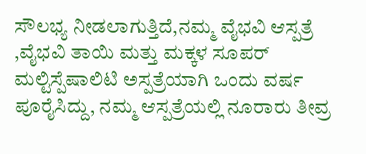ಸೌಲಭ್ಯ ನೀಡಲಾಗುತ್ತಿದೆ,ನಮ್ಮ ವೈಭವಿ ಆಸ್ಪತ್ರೆ ,ವೈಭವಿ ತಾಯಿ ಮತ್ತು ಮಕ್ಕಳ ಸೂಪರ್ ಮಲ್ಟಿಸ್ಪೆಷಾಲಿಟಿ ಅಸ್ಪತ್ರೆಯಾಗಿ ಒಂದು ವರ್ಷ ಪೂರೈಸಿದ್ದು, ನಮ್ಮ ಆಸ್ಪತ್ರೆಯಲ್ಲಿ ನೂರಾರು ತೀವ್ರ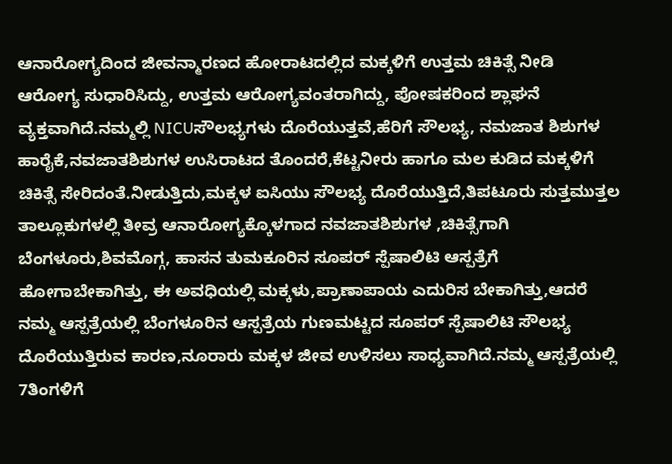ಆನಾರೋಗ್ಯದಿಂದ ಜೀವನ್ಮಾರಣದ ಹೋರಾಟದಲ್ಲಿದ ಮಕ್ಕಳಿಗೆ ಉತ್ತಮ ಚಿಕಿತ್ಸೆ ನೀಡಿ ಆರೋಗ್ಯ ಸುಧಾರಿಸಿದ್ದು, ಉತ್ತಮ ಆರೋಗ್ಯವಂತರಾಗಿದ್ದು, ಪೋಷಕರಿಂದ ಶ್ಲಾಘನೆ ವ್ಯಕ್ತವಾಗಿದೆ.ನಮ್ಮಲ್ಲಿ NICUಸೌಲಭ್ಯಗಳು ದೊರೆಯುತ್ತವೆ,ಹೆರಿಗೆ ಸೌಲಭ್ಯ, ನಮಜಾತ ಶಿಶುಗಳ ಹಾರೈಕೆ,ನವಜಾತಶಿಶುಗಳ ಉಸಿರಾಟದ ತೊಂದರೆ,ಕೆಟ್ಟನೀರು ಹಾಗೂ ಮಲ ಕುಡಿದ ಮಕ್ಕಳಿಗೆ ಚಿಕಿತ್ಸೆ ಸೇರಿದಂತೆ.ನೀಡುತ್ತಿದು,ಮಕ್ಕಳ ಐಸಿಯು ಸೌಲಭ್ಯ ದೊರೆಯುತ್ತಿದೆ,ತಿಪಟೂರು ಸುತ್ತಮುತ್ತಲ ತಾಲ್ಲೂಕುಗಳಲ್ಲಿ ತೀವ್ರ ಆನಾರೋಗ್ಯಕ್ಕೊಳಗಾದ ನವಜಾತಶಿಶುಗಳ ,ಚಿಕಿತ್ಸೆಗಾಗಿ ಬೆಂಗಳೂರು,ಶಿವಮೊಗ್ಗ, ಹಾಸನ ತುಮಕೂರಿನ ಸೂಪರ್ ಸ್ಪೆಷಾಲಿಟಿ ಆಸ್ಪತ್ರೆಗೆ ಹೋಗಾಬೇಕಾಗಿತ್ತು, ಈ ಅವಧಿಯಲ್ಲಿ ಮಕ್ಕಳು,ಪ್ರಾಣಾಪಾಯ ಎದುರಿಸ ಬೇಕಾಗಿತ್ತು,ಆದರೆ ನಮ್ಮ ಆಸ್ಪತ್ರೆಯಲ್ಲಿ ಬೆಂಗಳೂರಿನ ಆಸ್ಪತ್ರೆಯ ಗುಣಮಟ್ಟದ ಸೂಪರ್ ಸ್ಪೆಷಾಲಿಟಿ ಸೌಲಭ್ಯ ದೊರೆಯುತ್ತಿರುವ ಕಾರಣ,ನೂರಾರು ಮಕ್ಕಳ ಜೀವ ಉಳಿಸಲು ಸಾಧ್ಯವಾಗಿದೆ.ನಮ್ಮ ಆಸ್ಪತ್ರೆಯಲ್ಲಿ 7ತಿಂಗಳಿಗೆ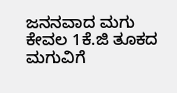ಜನನವಾದ ಮಗು ಕೇವಲ 1ಕೆ.ಜಿ ತೂಕದ ಮಗುವಿಗೆ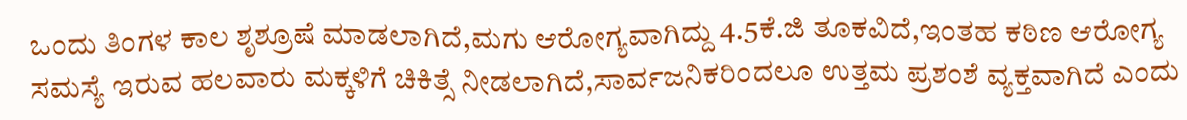ಒಂದು ತಿಂಗಳ ಕಾಲ ಶೃಶ್ರೂಷೆ ಮಾಡಲಾಗಿದೆ,ಮಗು ಆರೋಗ್ಯವಾಗಿದ್ದು 4.5ಕೆ.ಜಿ ತೂಕವಿದೆ,ಇಂತಹ ಕಠಿಣ ಆರೋಗ್ಯ ಸಮಸ್ಯೆ ಇರುವ ಹಲವಾರು ಮಕ್ಕಳಿಗೆ ಚಿಕಿತ್ಸೆ ನೀಡಲಾಗಿದೆ,ಸಾರ್ವಜನಿಕರಿಂದಲೂ ಉತ್ತಮ ಪ್ರಶಂಶೆ ವ್ಯಕ್ತವಾಗಿದೆ ಎಂದು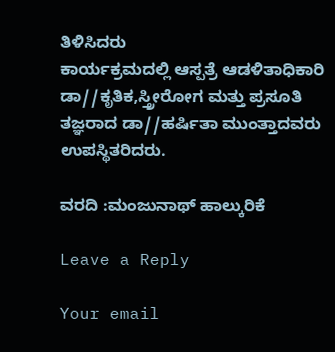ತಿಳಿಸಿದರು
ಕಾರ್ಯಕ್ರಮದಲ್ಲಿ ಆಸ್ಪತ್ರೆ ಆಡಳಿತಾಧಿಕಾರಿ ಡಾ//ಕೃತಿಕ,ಸ್ತ್ರೀರೋಗ ಮತ್ತು ಪ್ರಸೂತಿ ತಜ್ಞರಾದ ಡಾ//ಹರ್ಷಿತಾ ಮುಂತ್ತಾದವರು ಉಪಸ್ಥಿತರಿದರು.

ವರದಿ :ಮಂಜುನಾಥ್ ಹಾಲ್ಕುರಿಕೆ

Leave a Reply

Your email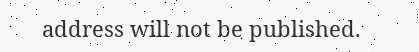address will not be published.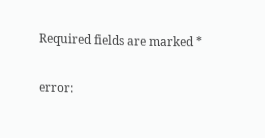Required fields are marked *

error: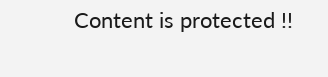Content is protected !!